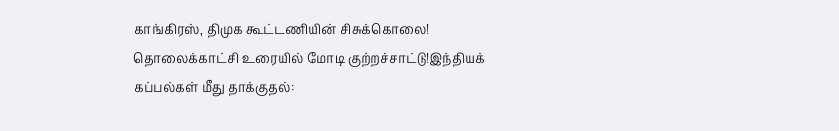காங்கிரஸ், திமுக கூட்டணியின் சிசுக்கொலை! தொலைக்காட்சி உரையில் மோடி குற்றச்சாட்டு!இந்தியக் கப்பல்கள் மீது தாக்குதல்: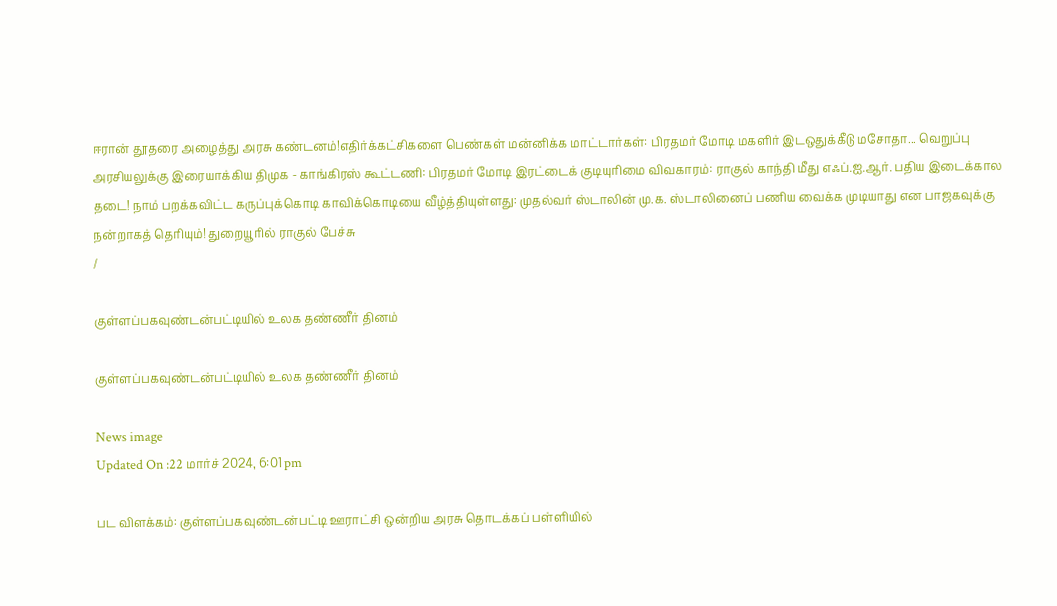ஈரான் தூதரை அழைத்து அரசு கண்டனம்!எதிர்க்கட்சிகளை பெண்கள் மன்னிக்க மாட்டார்கள்: பிரதமர் மோடி மகளிர் இடஒதுக்கீடு மசோதா... வெறுப்பு அரசியலுக்கு இரையாக்கிய திமுக - காங்கிரஸ் கூட்டணி: பிரதமர் மோடி இரட்டைக் குடியுரிமை விவகாரம்: ராகுல் காந்தி மீது எஃப்.ஐ.ஆர். பதிய இடைக்கால தடை! நாம் பறக்கவிட்ட கருப்புக்கொடி காவிக்கொடியை வீழ்த்தியுள்ளது: முதல்வர் ஸ்டாலின் மு.க. ஸ்டாலினைப் பணிய வைக்க முடியாது என பாஜகவுக்கு நன்றாகத் தெரியும்! துறையூரில் ராகுல் பேச்சு
/

குள்ளப்பகவுண்டன்பட்டியில் உலக தண்ணீர் தினம்

குள்ளப்பகவுண்டன்பட்டியில் உலக தண்ணீர் தினம்

News image
Updated On :22 மார்ச் 2024, 6:01 pm

பட விளக்கம்: குள்ளப்பகவுண்டன்பட்டி ஊராட்சி ஒன்றிய அரசு தொடக்கப் பள்ளியில்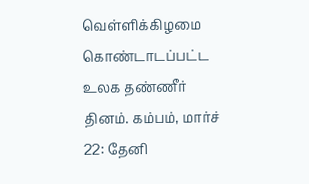வெள்ளிக்கிழமை கொண்டாடப்பட்ட உலக தண்ணீர் தினம். கம்பம், மார்ச் 22: தேனி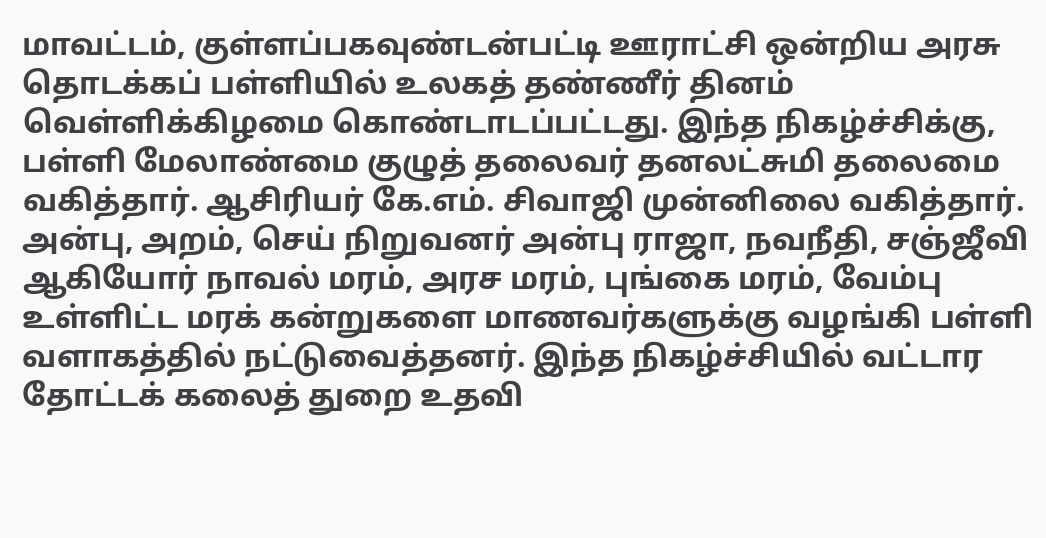மாவட்டம், குள்ளப்பகவுண்டன்பட்டி ஊராட்சி ஒன்றிய அரசு தொடக்கப் பள்ளியில் உலகத் தண்ணீர் தினம் வெள்ளிக்கிழமை கொண்டாடப்பட்டது. இந்த நிகழ்ச்சிக்கு, பள்ளி மேலாண்மை குழுத் தலைவர் தனலட்சுமி தலைமை வகித்தார். ஆசிரியர் கே.எம். சிவாஜி முன்னிலை வகித்தார். அன்பு, அறம், செய் நிறுவனர் அன்பு ராஜா, நவநீதி, சஞ்ஜீவி ஆகியோர் நாவல் மரம், அரச மரம், புங்கை மரம், வேம்பு உள்ளிட்ட மரக் கன்றுகளை மாணவர்களுக்கு வழங்கி பள்ளி வளாகத்தில் நட்டுவைத்தனர். இந்த நிகழ்ச்சியில் வட்டார தோட்டக் கலைத் துறை உதவி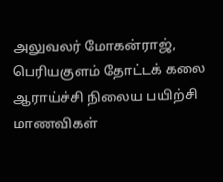அலுவலர் மோகன்ராஜ், பெரியகுளம் தோட்டக் கலை ஆராய்ச்சி நிலைய பயிற்சி மாணவிகள்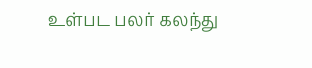உள்பட பலர் கலந்து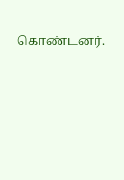கொண்டனர்.